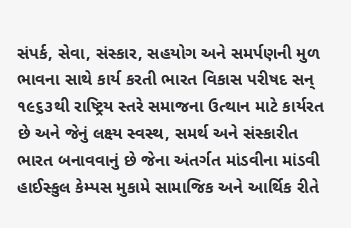સંપર્ક, સેવા, સંસ્કાર, સહયોગ અને સમર્પણની મુળ ભાવના સાથે કાર્ય કરતી ભારત વિકાસ પરીષદ સન્ ૧૯૬૩થી રાષ્ટ્રિય સ્તરે સમાજના ઉત્થાન માટે કાર્યરત છે અને જેનું લક્ષ્ય સ્વસ્થ, સમર્થ અને સંસ્કારીત ભારત બનાવવાનું છે જેના અંતર્ગત માંડવીના માંડવી હાઈસ્કુલ કેમ્પસ મુકામે સામાજિક અને આર્થિક રીતે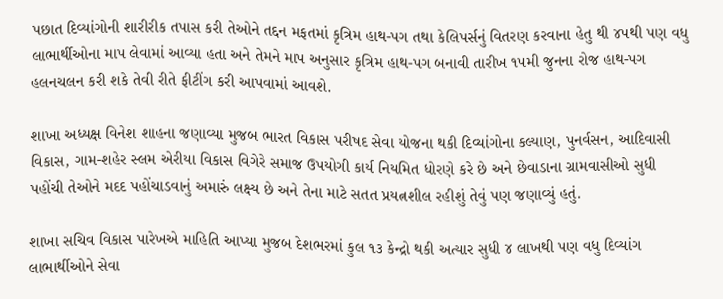પછાત દિવ્યાંગોની શારીરીક તપાસ કરી તેઓને તદ્દન મફતમાં કૃત્રિમ હાથ-પગ તથા કેલિપર્સનું વિતરણ કરવાના હેતુ થી ૪૫થી પણ વધુ લાભાર્થીઓના માપ લેવામાં આવ્યા હતા અને તેમને માપ અનુસાર કૃત્રિમ હાથ-પગ બનાવી તારીખ ૧૫મી જુનના રોજ હાથ-પગ હલનચલન કરી શકે તેવી રીતે ફીટીંગ કરી આપવામાં આવશે.

શાખા અધ્યક્ષ વિનેશ શાહના જણાવ્યા મુજબ ભારત વિકાસ પરીષદ સેવા યોજના થકી દિવ્યાંગોના કલ્યાણ, પુનર્વસન, આદિવાસી વિકાસ, ગામ-શહેર સ્લમ એરીયા વિકાસ વિગેરે સમાજ ઉપયોગી કાર્ય નિયમિત ધોરણે કરે છે અને છેવાડાના ગ્રામવાસીઓ સુધી પહોંચી તેઓને મદદ પહોંચાડવાનું અમારું લક્ષ્ય છે અને તેના માટે સતત પ્રયત્નશીલ રહીશું તેવું પણ જણાવ્યું હતું.

શાખા સચિવ વિકાસ પારેખએ માહિતિ આપ્યા મુજબ દેશભરમાં કુલ ૧૩ કેન્દ્રો થકી અત્યાર સુધી ૪ લાખથી પણ વધુ દિવ્યાંગ લાભાર્થીઓને સેવા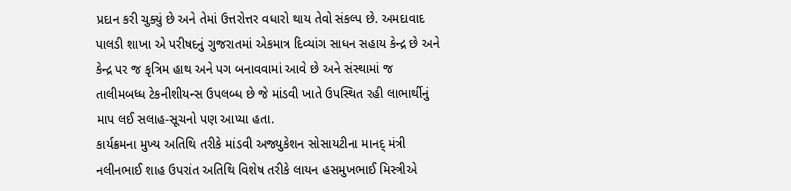પ્રદાન કરી ચુક્યું છે અને તેમાં ઉત્તરોત્તર વધારો થાય તેવો સંકલ્પ છે. અમદાવાદ પાલડી શાખા એ પરીષદનું ગુજરાતમાં એકમાત્ર દિવ્યાંગ સાધન સહાય કેન્દ્ર છે અને કેન્દ્ર પર જ કૃત્રિમ હાથ અને પગ બનાવવામાં આવે છે અને સંસ્થામાં જ તાલીમબધ્ધ ટેકનીશીયન્સ ઉપલબ્ધ છે જે માંડવી ખાતે ઉપસ્થિત રહી લાભાર્થીનું માપ લઈ સલાહ-સૂચનો પણ આપ્યા હતા.
કાર્યક્રમના મુખ્ય અતિથિ તરીકે માંડવી અજ્યુકેશન સોસાયટીના માનદ્ મંત્રી નલીનભાઈ શાહ ઉપરાંત અતિથિ વિશેષ તરીકે લાયન હસમુખભાઈ મિસ્ત્રીએ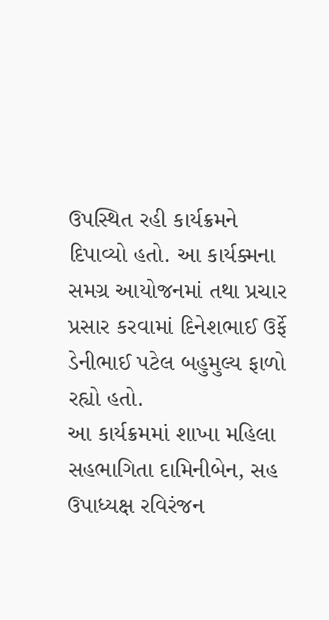ઉપસ્થિત રહી કાર્યક્રમને દિપાવ્યો હતો. આ કાર્યક્મના સમગ્ર આયોજનમાં તથા પ્રચાર પ્રસાર કરવામાં દિનેશભાઈ ઉર્ફે ડેનીભાઈ પટેલ બહુમુલ્ય ફાળો રહ્યો હતો.
આ કાર્યક્રમમાં શાખા મહિલા સહભાગિતા દામિનીબેન, સહ ઉપાધ્યક્ષ રવિરંજન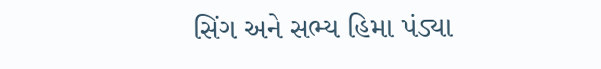સિંગ અને સભ્ય હિમા પંડ્યા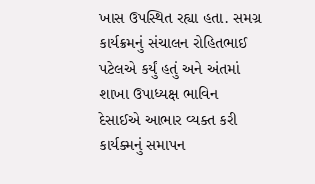ખાસ ઉપસ્થિત રહ્યા હતા. સમગ્ર કાર્યક્રમનું સંચાલન રોહિતભાઈ પટેલએ કર્યું હતું અને અંતમાં શાખા ઉપાધ્યક્ષ ભાવિન દેસાઈએ આભાર વ્યક્ત કરી કાર્યક્મનું સમાપન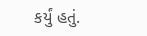કર્યું હતું.